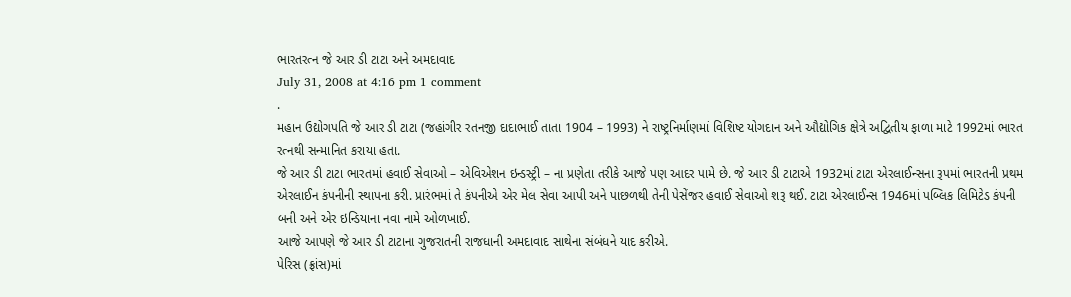ભારતરત્ન જે આર ડી ટાટા અને અમદાવાદ
July 31, 2008 at 4:16 pm 1 comment
.
મહાન ઉદ્યોગપતિ જે આર ડી ટાટા (જહાંગીર રતનજી દાદાભાઈ તાતા 1904 – 1993) ને રાષ્ટ્રનિર્માણમાં વિશિષ્ટ યોગદાન અને ઔદ્યોગિક ક્ષેત્રે અદ્વિતીય ફાળા માટે 1992માં ભારત રત્નથી સન્માનિત કરાયા હતા.
જે આર ડી ટાટા ભારતમાં હવાઈ સેવાઓ – એવિએશન ઇન્ડસ્ટ્રી – ના પ્રણેતા તરીકે આજે પણ આદર પામે છે. જે આર ડી ટાટાએ 1932માં ટાટા એરલાઈન્સના રૂપમાં ભારતની પ્રથમ એરલાઈન કંપનીની સ્થાપના કરી. પ્રારંભમાં તે કંપનીએ એર મેલ સેવા આપી અને પાછળથી તેની પેસેંજર હવાઈ સેવાઓ શરૂ થઈ. ટાટા એરલાઈન્સ 1946માં પબ્લિક લિમિટેડ કંપની બની અને એર ઇન્ડિયાના નવા નામે ઓળખાઈ.
આજે આપણે જે આર ડી ટાટાના ગુજરાતની રાજધાની અમદાવાદ સાથેના સંબંધને યાદ કરીએ.
પેરિસ (ફ્રાંસ)માં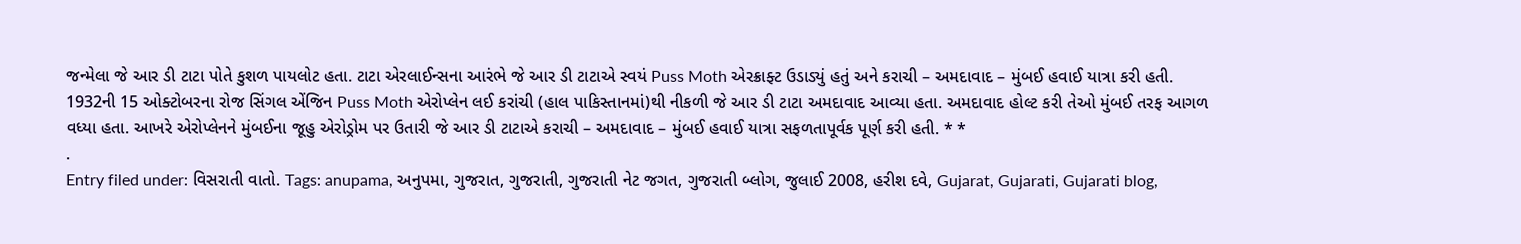જન્મેલા જે આર ડી ટાટા પોતે કુશળ પાયલોટ હતા. ટાટા એરલાઈન્સના આરંભે જે આર ડી ટાટાએ સ્વયં Puss Moth એરક્રાફ્ટ ઉડાડ્યું હતું અને કરાચી – અમદાવાદ – મુંબઈ હવાઈ યાત્રા કરી હતી.
1932ની 15 ઓક્ટોબરના રોજ સિંગલ એંજિન Puss Moth એરોપ્લેન લઈ કરાંચી (હાલ પાકિસ્તાનમાં)થી નીકળી જે આર ડી ટાટા અમદાવાદ આવ્યા હતા. અમદાવાદ હોલ્ટ કરી તેઓ મુંબઈ તરફ આગળ વધ્યા હતા. આખરે એરોપ્લેનને મુંબઈના જૂહુ એરોડ્રોમ પર ઉતારી જે આર ડી ટાટાએ કરાચી – અમદાવાદ – મુંબઈ હવાઈ યાત્રા સફળતાપૂર્વક પૂર્ણ કરી હતી. * *
.
Entry filed under: વિસરાતી વાતો. Tags: anupama, અનુપમા, ગુજરાત, ગુજરાતી, ગુજરાતી નેટ જગત, ગુજરાતી બ્લોગ, જુલાઈ 2008, હરીશ દવે, Gujarat, Gujarati, Gujarati blog,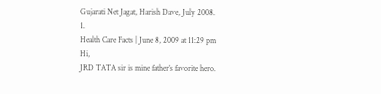Gujarati Net Jagat, Harish Dave, July 2008.
1.
Health Care Facts | June 8, 2009 at 11:29 pm
Hi,
JRD TATA sir is mine father’s favorite hero.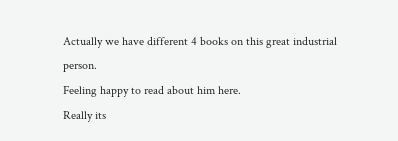Actually we have different 4 books on this great industrial person.
Feeling happy to read about him here.
Really its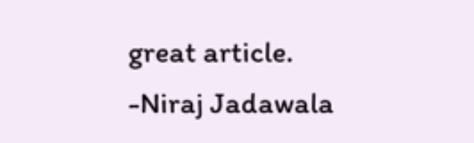great article.
-Niraj Jadawala